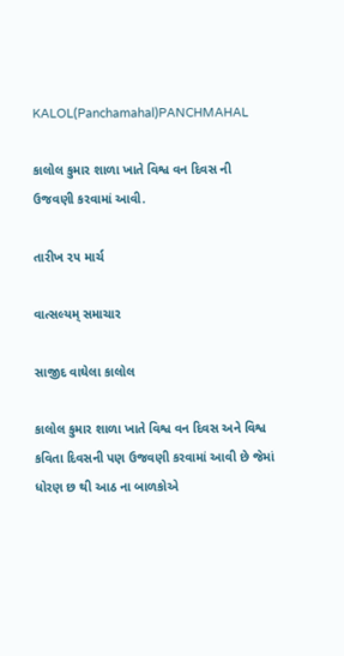KALOL(Panchamahal)PANCHMAHAL

કાલોલ કુમાર શાળા ખાતે વિશ્વ વન દિવસ ની ઉજવણી કરવામાં આવી.

તારીખ ૨૫ માર્ચ

વાત્સલ્યમ્ સમાચાર

સાજીદ વાઘેલા કાલોલ

કાલોલ કુમાર શાળા ખાતે વિશ્વ વન દિવસ અને વિશ્વ કવિતા દિવસની પણ ઉજવણી કરવામાં આવી છે જેમાં ધોરણ છ થી આઠ ના બાળકોએ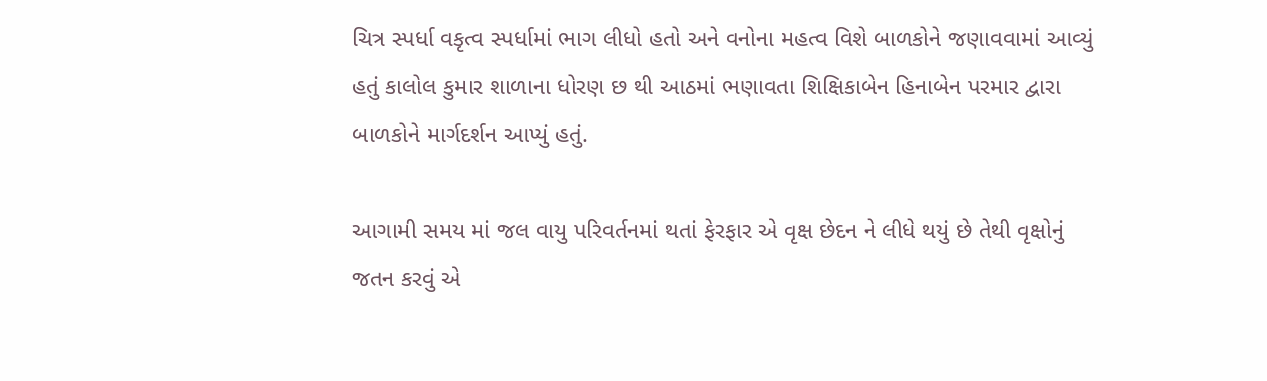ચિત્ર સ્પર્ધા વકૃત્વ સ્પર્ધામાં ભાગ લીધો હતો અને વનોના મહત્વ વિશે બાળકોને જણાવવામાં આવ્યું હતું કાલોલ કુમાર શાળાના ધોરણ છ થી આઠમાં ભણાવતા શિક્ષિકાબેન હિનાબેન પરમાર દ્વારા બાળકોને માર્ગદર્શન આપ્યું હતું.

આગામી સમય માં જલ વાયુ પરિવર્તનમાં થતાં ફેરફાર એ વૃક્ષ છેદન ને લીધે થયું છે તેથી વૃક્ષોનું જતન કરવું એ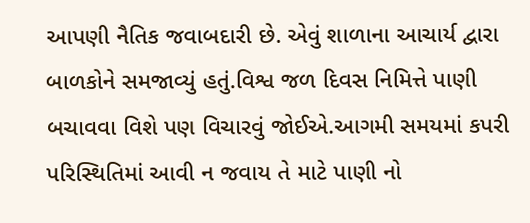આપણી નૈતિક જવાબદારી છે. એવું શાળાના આચાર્ય દ્વારા બાળકોને સમજાવ્યું હતું.વિશ્વ જળ દિવસ નિમિત્તે પાણી બચાવવા વિશે પણ વિચારવું જોઈએ.આગમી સમયમાં કપરી પરિસ્થિતિમાં આવી ન જવાય તે માટે પાણી નો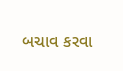બચાવ કરવા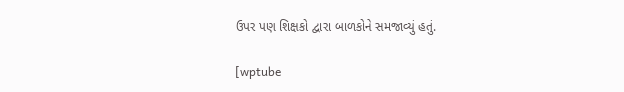ઉપર પણ શિક્ષકો દ્વારા બાળકોને સમજાવ્યું હતું.

[wptube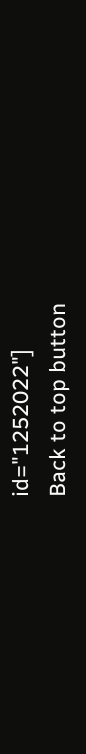id="1252022"]
Back to top button